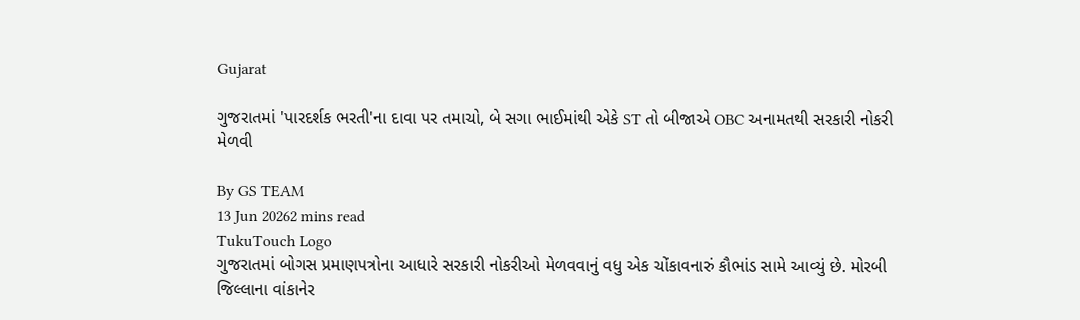Gujarat

ગુજરાતમાં 'પારદર્શક ભરતી'ના દાવા પર તમાચો, બે સગા ભાઈમાંથી એકે ST તો બીજાએ OBC અનામતથી સરકારી નોકરી મેળવી

By GS TEAM
13 Jun 20262 mins read
TukuTouch Logo
ગુજરાતમાં બોગસ પ્રમાણપત્રોના આધારે સરકારી નોકરીઓ મેળવવાનું વધુ એક ચોંકાવનારું કૌભાંડ સામે આવ્યું છે. મોરબી જિલ્લાના વાંકાનેર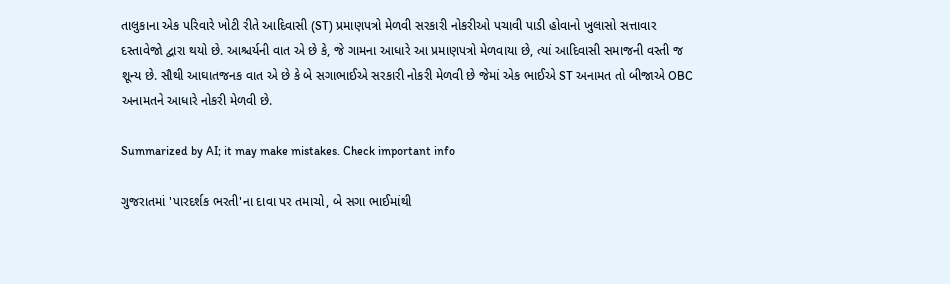તાલુકાના એક પરિવારે ખોટી રીતે આદિવાસી (ST) પ્રમાણપત્રો મેળવી સરકારી નોકરીઓ પચાવી પાડી હોવાનો ખુલાસો સત્તાવાર દસ્તાવેજો દ્વારા થયો છે. આશ્ચર્યની વાત એ છે કે, જે ગામના આધારે આ પ્રમાણપત્રો મેળવાયા છે, ત્યાં આદિવાસી સમાજની વસ્તી જ શૂન્ય છે. સૌથી આઘાતજનક વાત એ છે કે બે સગાભાઈએ સરકારી નોકરી મેળવી છે જેમાં એક ભાઈએ ST અનામત તો બીજાએ OBC અનામતને આધારે નોકરી મેળવી છે.

Summarized by AI; it may make mistakes. Check important info

ગુજરાતમાં 'પારદર્શક ભરતી'ના દાવા પર તમાચો, બે સગા ભાઈમાંથી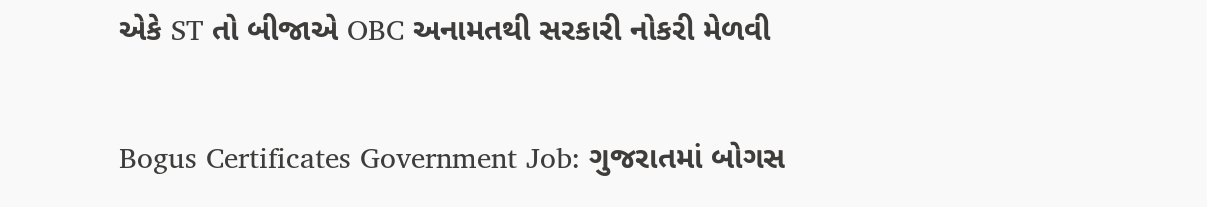એકે ST તો બીજાએ OBC અનામતથી સરકારી નોકરી મેળવી

Bogus Certificates Government Job: ગુજરાતમાં બોગસ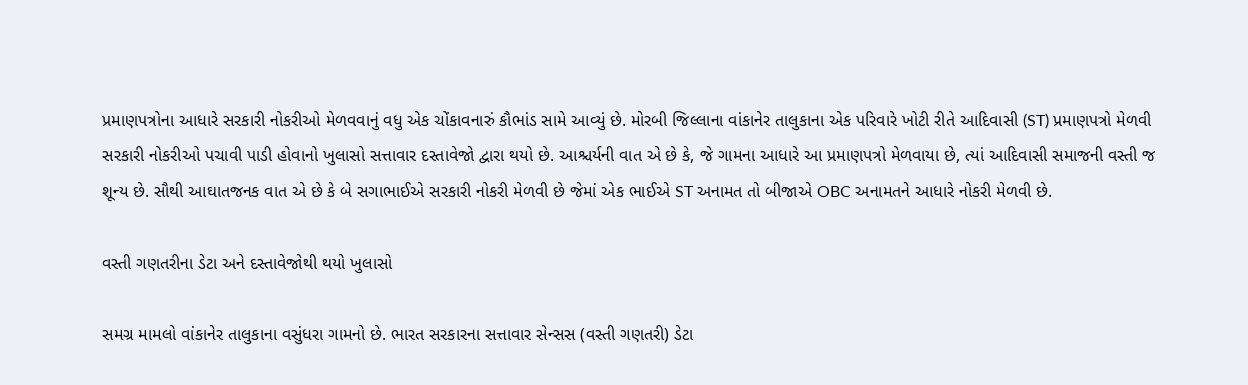પ્રમાણપત્રોના આધારે સરકારી નોકરીઓ મેળવવાનું વધુ એક ચોંકાવનારું કૌભાંડ સામે આવ્યું છે. મોરબી જિલ્લાના વાંકાનેર તાલુકાના એક પરિવારે ખોટી રીતે આદિવાસી (ST) પ્રમાણપત્રો મેળવી સરકારી નોકરીઓ પચાવી પાડી હોવાનો ખુલાસો સત્તાવાર દસ્તાવેજો દ્વારા થયો છે. આશ્ચર્યની વાત એ છે કે, જે ગામના આધારે આ પ્રમાણપત્રો મેળવાયા છે, ત્યાં આદિવાસી સમાજની વસ્તી જ શૂન્ય છે. સૌથી આઘાતજનક વાત એ છે કે બે સગાભાઈએ સરકારી નોકરી મેળવી છે જેમાં એક ભાઈએ ST અનામત તો બીજાએ OBC અનામતને આધારે નોકરી મેળવી છે.

વસ્તી ગણતરીના ડેટા અને દસ્તાવેજોથી થયો ખુલાસો

સમગ્ર મામલો વાંકાનેર તાલુકાના વસુંધરા ગામનો છે. ભારત સરકારના સત્તાવાર સેન્સસ (વસ્તી ગણતરી) ડેટા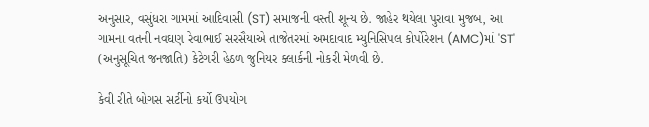અનુસાર, વસુંધરા ગામમાં આદિવાસી (ST) સમાજની વસ્તી શૂન્ય છે. જાહેર થયેલા પુરાવા મુજબ, આ ગામના વતની નવઘણ રેવાભાઈ સરસૈયાએ તાજેતરમાં અમદાવાદ મ્યુનિસિપલ કોર્પોરેશન (AMC)માં 'ST' (અનુસૂચિત જનજાતિ) કેટેગરી હેઠળ જુનિયર ક્લાર્કની નોકરી મેળવી છે.

કેવી રીતે બોગસ સર્ટીનો કર્યો ઉપયોગ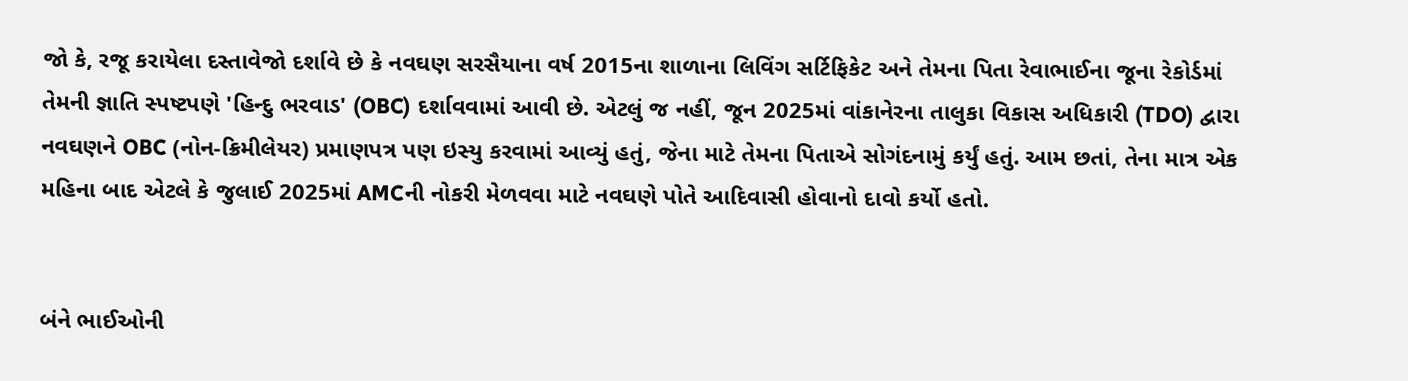જો કે, રજૂ કરાયેલા દસ્તાવેજો દર્શાવે છે કે નવઘણ સરસૈયાના વર્ષ 2015ના શાળાના લિવિંગ સર્ટિફિકેટ અને તેમના પિતા રેવાભાઈના જૂના રેકોર્ડમાં તેમની જ્ઞાતિ સ્પષ્ટપણે 'હિન્દુ ભરવાડ' (OBC) દર્શાવવામાં આવી છે. એટલું જ નહીં, જૂન 2025માં વાંકાનેરના તાલુકા વિકાસ અધિકારી (TDO) દ્વારા નવઘણને OBC (નોન-ક્રિમીલેયર) પ્રમાણપત્ર પણ ઇસ્યુ કરવામાં આવ્યું હતું, જેના માટે તેમના પિતાએ સોગંદનામું કર્યું હતું. આમ છતાં, તેના માત્ર એક મહિના બાદ એટલે કે જુલાઈ 2025માં AMCની નોકરી મેળવવા માટે નવઘણે પોતે આદિવાસી હોવાનો દાવો કર્યો હતો.


બંને ભાઈઓની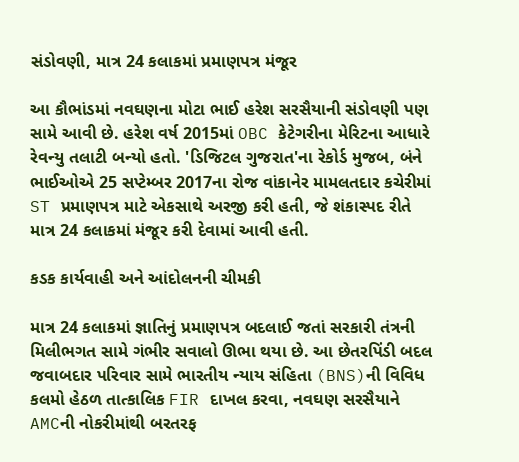સંડોવણી, માત્ર 24 કલાકમાં પ્રમાણપત્ર મંજૂર

આ કૌભાંડમાં નવઘણના મોટા ભાઈ હરેશ સરસૈયાની સંડોવણી પણ સામે આવી છે. હરેશ વર્ષ 2015માં OBC કેટેગરીના મેરિટના આધારે રેવન્યુ તલાટી બન્યો હતો. 'ડિજિટલ ગુજરાત'ના રેકોર્ડ મુજબ, બંને ભાઈઓએ 25 સપ્ટેમ્બર 2017ના રોજ વાંકાનેર મામલતદાર કચેરીમાં ST પ્રમાણપત્ર માટે એકસાથે અરજી કરી હતી, જે શંકાસ્પદ રીતે માત્ર 24 કલાકમાં મંજૂર કરી દેવામાં આવી હતી.

કડક કાર્યવાહી અને આંદોલનની ચીમકી

માત્ર 24 કલાકમાં જ્ઞાતિનું પ્રમાણપત્ર બદલાઈ જતાં સરકારી તંત્રની મિલીભગત સામે ગંભીર સવાલો ઊભા થયા છે. આ છેતરપિંડી બદલ જવાબદાર પરિવાર સામે ભારતીય ન્યાય સંહિતા (BNS)ની વિવિધ કલમો હેઠળ તાત્કાલિક FIR દાખલ કરવા, નવઘણ સરસૈયાને AMCની નોકરીમાંથી બરતરફ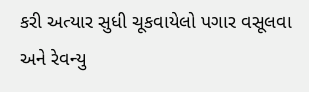કરી અત્યાર સુધી ચૂકવાયેલો પગાર વસૂલવા અને રેવન્યુ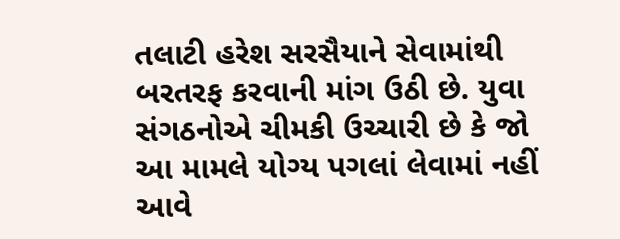તલાટી હરેશ સરસૈયાને સેવામાંથી બરતરફ કરવાની માંગ ઉઠી છે. યુવા સંગઠનોએ ચીમકી ઉચ્ચારી છે કે જો આ મામલે યોગ્ય પગલાં લેવામાં નહીં આવે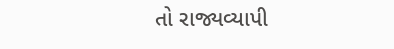તો રાજ્યવ્યાપી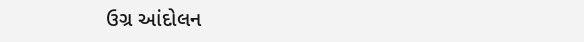ઉગ્ર આંદોલન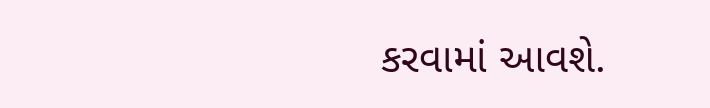કરવામાં આવશે.